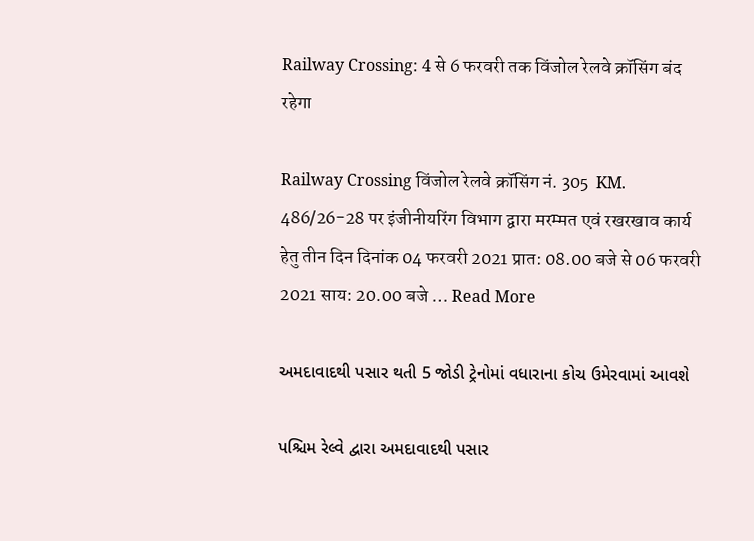Railway Crossing: 4 से 6 फरवरी तक विंजोल रेलवे क्रॉसिंग बंद रहेगा

Railway Crossing विंजोल रेलवे क्रॉसिंग नं. 305  KM. 486/26-28 पर इंजीनीयरिंग विभाग द्वारा मरम्मत एवं रखरखाव कार्य हेतु तीन दिन दिनांक 04 फरवरी 2021 प्रात: 08.00 बजे से 06 फरवरी 2021 साय: 20.00 बजे … Read More

અમદાવાદથી પસાર થતી 5 જોડી ટ્રેનોમાં વધારાના કોચ ઉમેરવામાં આવશે

પશ્ચિમ રેલ્વે દ્વારા અમદાવાદથી પસાર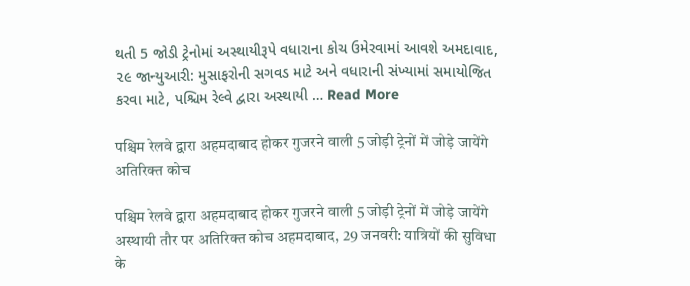થતી 5 જોડી ટ્રેનોમાં અસ્થાયીરૂપે વધારાના કોચ ઉમેરવામાં આવશે અમદાવાદ, ૨૯ જાન્યુઆરી: મુસાફરોની સગવડ માટે અને વધારાની સંખ્યામાં સમાયોજિત કરવા માટે, પશ્ચિમ રેલ્વે દ્વારા અસ્થાયી … Read More

पश्चिम रेलवे द्वारा अहमदाबाद होकर गुजरने वाली 5 जोड़ी ट्रेनों में जोड़े जायेंगे अतिरिक्त कोच

पश्चिम रेलवे द्वारा अहमदाबाद होकर गुजरने वाली 5 जोड़ी ट्रेनों में जोड़े जायेंगे अस्‍थायी तौर पर अतिरिक्त कोच अहमदाबाद, 29 जनवरी: यात्रियों की सुविधा के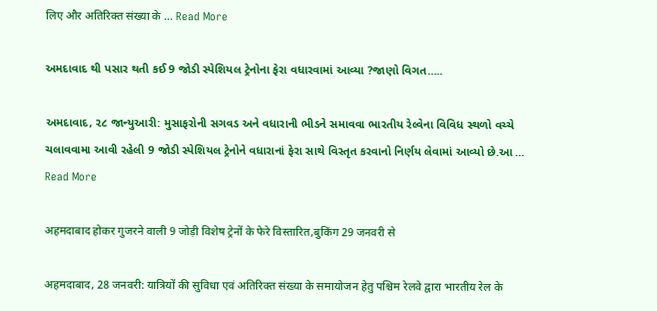लिए और अतिरिक्त संख्या के … Read More

અમદાવાદ થી પસાર થતી કઈ 9 જોડી સ્પેશિયલ ટ્રેનોના ફેરા વધારવામાં આવ્યા ?જાણો વિગત…..

અમદાવાદ, ૨૮ જાન્યુઆરી: મુસાફરોની સગવડ અને વધારાની ભીડને સમાવવા ભારતીય રેલ્વેના વિવિધ સ્થળો વચ્ચે ચલાવવામા આવી રહેલી 9 જોડી સ્પેશિયલ ટ્રેનોને વધારાનાં ફેરા સાથે વિસ્તૃત કરવાનો નિર્ણય લેવામાં આવ્યો છે.આ … Read More

अहमदाबाद होकर गुजरने वाली 9 जोड़ी विशेष ट्रेनों के फेरे विस्तारित,बुकिंग 29 जनवरी से

अहमदाबाद, 28 जनवरी: यात्रियों की सुविधा एवं अतिरिक्‍त संख्या के समायोजन हेतु पश्चिम रेलवे द्वारा भारतीय रेल के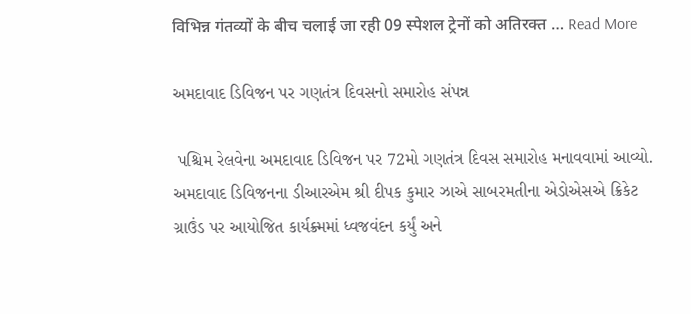विभिन्न गंतव्यों के बीच चलाई जा रही 09 स्पेशल ट्रेनों को अतिरक्त … Read More

અમદાવાદ ડિવિજન પર ગણતંત્ર દિવસનો સમારોહ સંપન્ન

 પશ્ચિમ રેલવેના અમદાવાદ ડિવિજન પર 72મો ગણતંત્ર દિવસ સમારોહ મનાવવામાં આવ્યો. અમદાવાદ ડિવિજનના ડીઆરએમ શ્રી દીપક કુમાર ઝાએ સાબરમતીના એડોએસએ ક્રિકેટ ગ્રાઉંડ પર આયોજિત કાર્યક્ર્મમાં ધ્વજવંદન કર્યું અને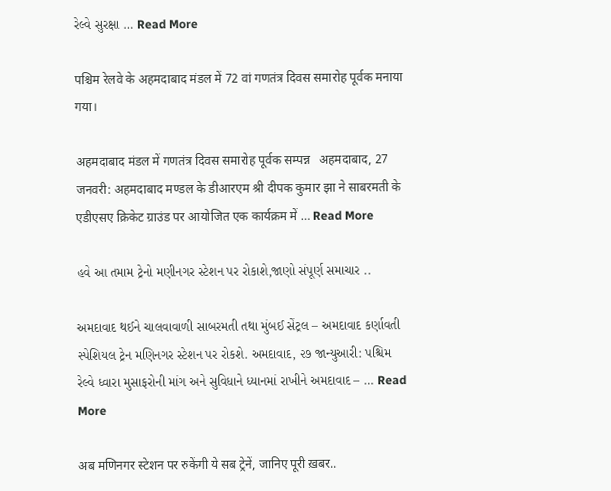રેલ્વે સુરક્ષા … Read More

पश्चिम रेलवे के अहमदाबाद मंडल में 72 वां गणतंत्र दिवस समारोह पूर्वक मनाया गया।

अहमदाबाद मंडल में गणतंत्र दिवस समारोह पूर्वक सम्पन्न   अहमदाबाद, 27 जनवरी: अहमदाबाद मण्डल के डीआरएम श्री दीपक कुमार झा ने साबरमती के एडीएसए क्रिकेट ग्राउंड पर आयोजित एक कार्यक्रम में … Read More

હવે આ તમામ ટ્રેનો મણીનગર સ્ટેશન પર રોકાશે,જાણો સંપૂર્ણ સમાચાર ..

અમદાવાદ થઈને ચાલવાવાળી સાબરમતી તથા મુંબઈ સેંટ્રલ – અમદાવાદ કર્ણાવતી સ્પેશિયલ ટ્રેન મણિનગર સ્ટેશન પર રોકશે. અમદાવાદ, ૨૭ જાન્યુઆરી: પશ્ચિમ રેલ્વે ધ્વારા મુસાફરોની માંગ અને સુવિધાને ધ્યાનમાં રાખીને અમદાવાદ – … Read More

अब मणिनगर स्टेशन पर रुकेंगी ये सब ट्रेनें, जानिए पूरी ख़बर..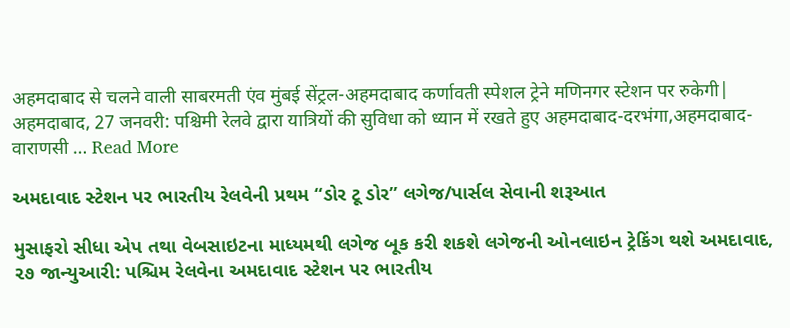अहमदाबाद से चलने वाली साबरमती एंव मुंबई सेंट्रल-अहमदाबाद कर्णावती स्पेशल ट्रेने मणिनगर स्टेशन पर रुकेगी| अहमदाबाद, 27 जनवरी: पश्चिमी रेलवे द्वारा यात्रियों की सुविधा को ध्यान में रखते हुए अहमदाबाद-दरभंगा,अहमदाबाद-वाराणसी … Read More

અમદાવાદ સ્ટેશન પર ભારતીય રેલવેની પ્રથમ “ડોર ટૂ ડોર” લગેજ/પાર્સલ સેવાની શરૂઆત

મુસાફરો સીધા એપ તથા વેબસાઇટના માધ્યમથી લગેજ બૂક કરી શકશે લગેજની ઓનલાઇન ટ્રેકિંગ થશે અમદાવાદ, ૨૭ જાન્યુઆરી: પશ્ચિમ રેલવેના અમદાવાદ સ્ટેશન પર ભારતીય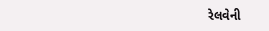રેલવેની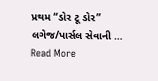પ્રથમ “ડોર ટૂ ડોર” લગેજ/પાર્સલ સેવાની … Read More